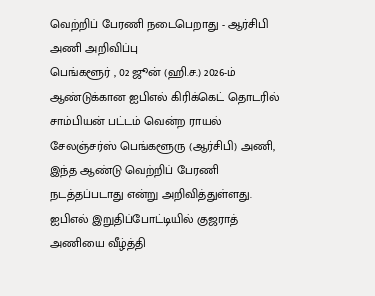வெற்றிப் பேரணி நடைபெறாது - ஆர்சிபி அணி அறிவிப்பு
பெங்களூர் , 02 ஜூன் (ஹி.ச.) 2026-ம் ஆண்டுக்கான ஐபிஎல் கிரிக்கெட் தொடரில் சாம்பியன் பட்டம் வென்ற ராயல் சேலஞ்சர்ஸ் பெங்களூரு (ஆர்சிபி) அணி, இந்த ஆண்டு வெற்றிப் பேரணி நடத்தப்படாது என்று அறிவித்துள்ளது. ஐபிஎல் இறுதிப்போட்டியில் குஜராத் அணியை வீழ்த்தி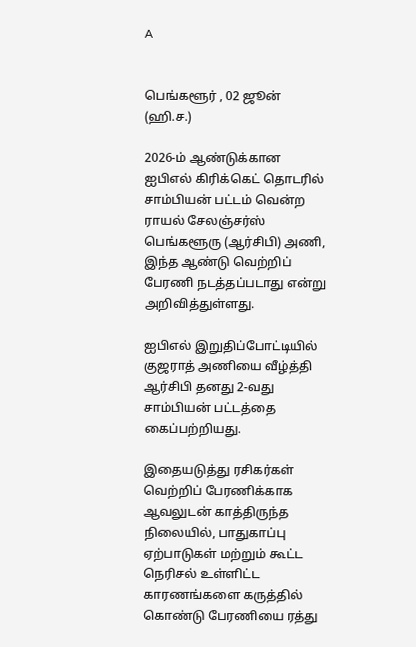A


பெங்களூர் , 02 ஜூன் (ஹி.ச.)

2026-ம் ஆண்டுக்கான ஐபிஎல் கிரிக்கெட் தொடரில் சாம்பியன் பட்டம் வென்ற ராயல் சேலஞ்சர்ஸ் பெங்களூரு (ஆர்சிபி) அணி, இந்த ஆண்டு வெற்றிப் பேரணி நடத்தப்படாது என்று அறிவித்துள்ளது.

ஐபிஎல் இறுதிப்போட்டியில் குஜராத் அணியை வீழ்த்தி ஆர்சிபி தனது 2-வது சாம்பியன் பட்டத்தை கைப்பற்றியது.

இதையடுத்து ரசிகர்கள் வெற்றிப் பேரணிக்காக ஆவலுடன் காத்திருந்த நிலையில், பாதுகாப்பு ஏற்பாடுகள் மற்றும் கூட்ட நெரிசல் உள்ளிட்ட காரணங்களை கருத்தில் கொண்டு பேரணியை ரத்து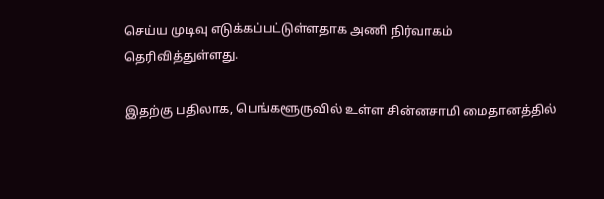செய்ய முடிவு எடுக்கப்பட்டுள்ளதாக அணி நிர்வாகம் தெரிவித்துள்ளது.

இதற்கு பதிலாக, பெங்களூருவில் உள்ள சின்னசாமி மைதானத்தில்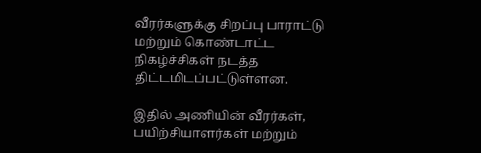வீரர்களுக்கு சிறப்பு பாராட்டு மற்றும் கொண்டாட்ட நிகழ்ச்சிகள் நடத்த திட்டமிடப்பட்டுள்ளன.

இதில் அணியின் வீரர்கள், பயிற்சியாளர்கள் மற்றும்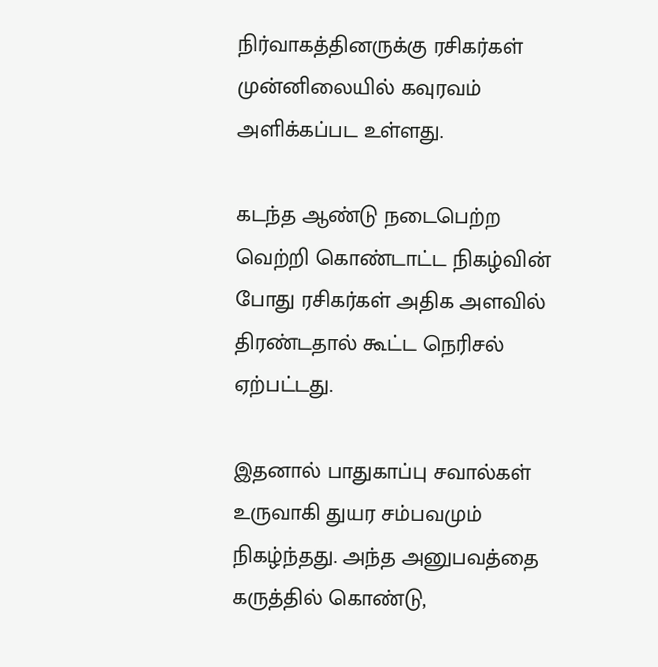நிர்வாகத்தினருக்கு ரசிகர்கள் முன்னிலையில் கவுரவம் அளிக்கப்பட உள்ளது.

கடந்த ஆண்டு நடைபெற்ற வெற்றி கொண்டாட்ட நிகழ்வின் போது ரசிகர்கள் அதிக அளவில் திரண்டதால் கூட்ட நெரிசல் ஏற்பட்டது.

இதனால் பாதுகாப்பு சவால்கள் உருவாகி துயர சம்பவமும் நிகழ்ந்தது. அந்த அனுபவத்தை கருத்தில் கொண்டு,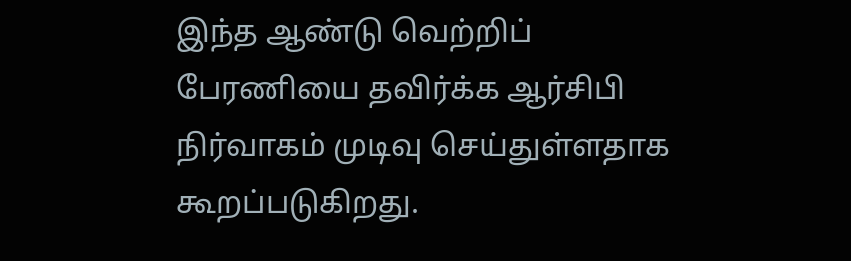இந்த ஆண்டு வெற்றிப் பேரணியை தவிர்க்க ஆர்சிபி நிர்வாகம் முடிவு செய்துள்ளதாக கூறப்படுகிறது.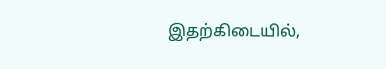இதற்கிடையில்,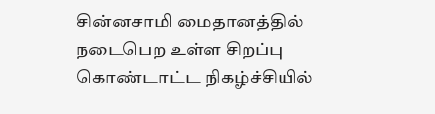சின்னசாமி மைதானத்தில் நடைபெற உள்ள சிறப்பு கொண்டாட்ட நிகழ்ச்சியில்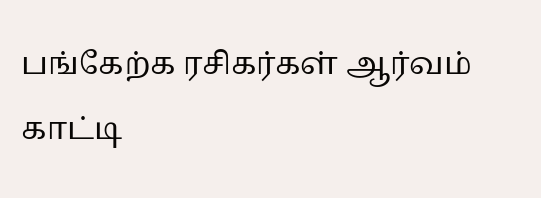பங்கேற்க ரசிகர்கள் ஆர்வம் காட்டி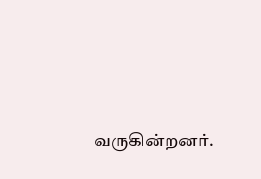வருகின்றனர்.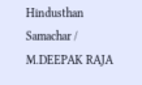Hindusthan Samachar / M.DEEPAK RAJA